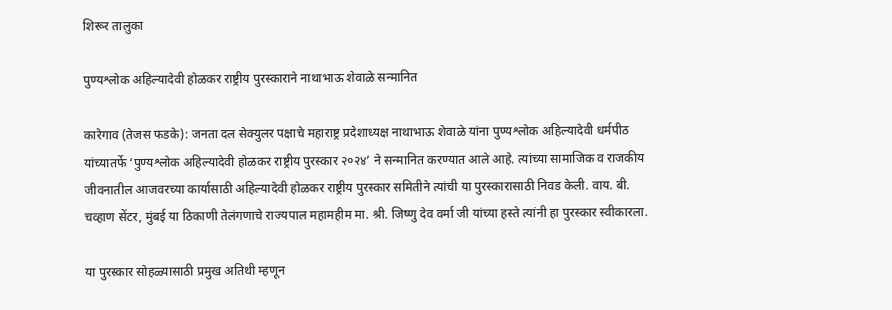शिरूर तालुका

पुण्यश्लोक अहिल्यादेवी होळकर राष्ट्रीय पुरस्काराने नाथाभाऊ शेवाळे सन्मानित

कारेगाव (तेजस फडके): जनता दल सेक्युलर पक्षाचे महाराष्ट्र प्रदेशाध्यक्ष नाथाभाऊ शेवाळे यांना पुण्यश्लोक अहिल्यादेवी धर्मपीठ यांच्यातर्फे ‘पुण्यश्लोक अहिल्यादेवी होळकर राष्ट्रीय पुरस्कार २०२४’ ने सन्मानित करण्यात आले आहे. त्यांच्या सामाजिक व राजकीय जीवनातील आजवरच्या कार्यासाठी अहिल्यादेवी होळकर राष्ट्रीय पुरस्कार समितीने त्यांची या पुरस्कारासाठी निवड केली. वाय. बी. चव्हाण सेंटर, मुंबई या ठिकाणी तेलंगणाचे राज्यपाल महामहीम मा. श्री. जिष्णु देव वर्मा जी यांच्या हस्ते त्यांनी हा पुरस्कार स्वीकारला.

या पुरस्कार सोहळ्यासाठी प्रमुख अतिथी म्हणून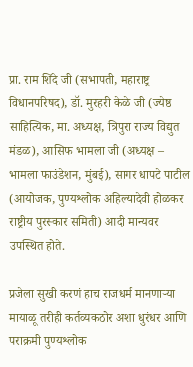प्रा. राम शिंदे जी (सभापती, महाराष्ट्र विधानपरिषद), डॉ. मुरहरी केळे जी (ज्येष्ठ साहित्यिक, मा. अध्यक्ष, त्रिपुरा राज्य विद्युत मंडळ), आसिफ भामला जी (अध्यक्ष – भामला फाउंडेशन, मुंबई), सागर धापटे पाटील (आयोजक, पुण्यश्लोक अहिल्यादेवी होळकर राष्ट्रीय पुरस्कार समिती) आदी मान्यवर उपस्थित होते.

प्रजेला सुखी करणं हाच राजधर्म मानणाऱ्या मायाळू तरीही कर्तव्यकठोर अशा धुरंधर आणि पराक्रमी पुण्यश्लोक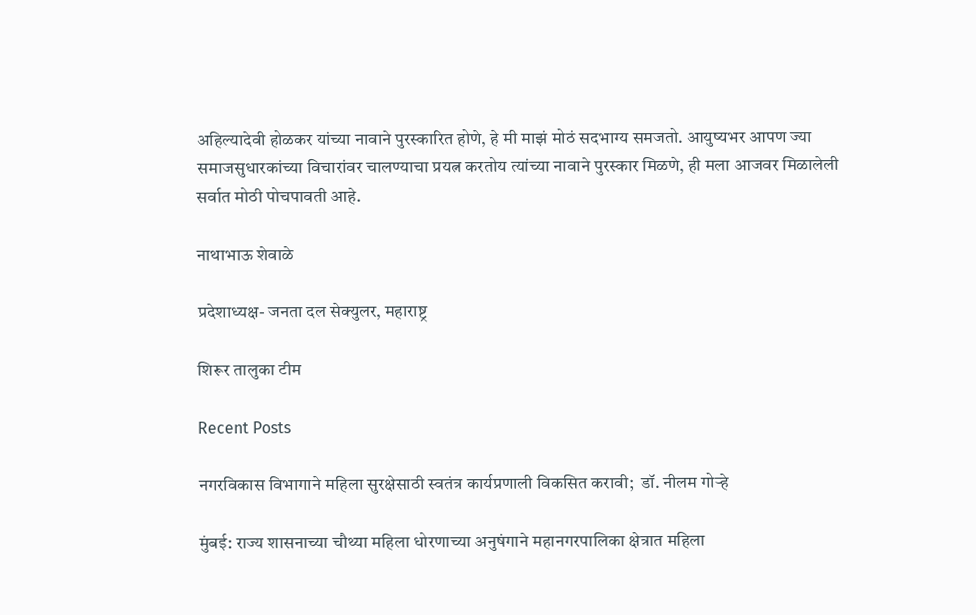अहिल्यादेवी होळकर यांच्या नावाने पुरस्कारित होणे, हे मी माझं मोठं सदभाग्य समजतो. आयुष्यभर आपण ज्या समाजसुधारकांच्या विचारांवर चालण्याचा प्रयत्न करतोय त्यांच्या नावाने पुरस्कार मिळणे, ही मला आजवर मिळालेली सर्वात मोठी पोचपावती आहे.

नाथाभाऊ शेवाळे

प्रदेशाध्यक्ष- जनता दल सेक्युलर, महाराष्ट्र

शिरूर तालुका टीम

Recent Posts

नगरविकास विभागाने महिला सुरक्षेसाठी स्वतंत्र कार्यप्रणाली विकसित करावी;  डॉ. नीलम गोऱ्हे

मुंबई: राज्य शासनाच्या चौथ्या महिला धोरणाच्या अनुषंगाने महानगरपालिका क्षेत्रात महिला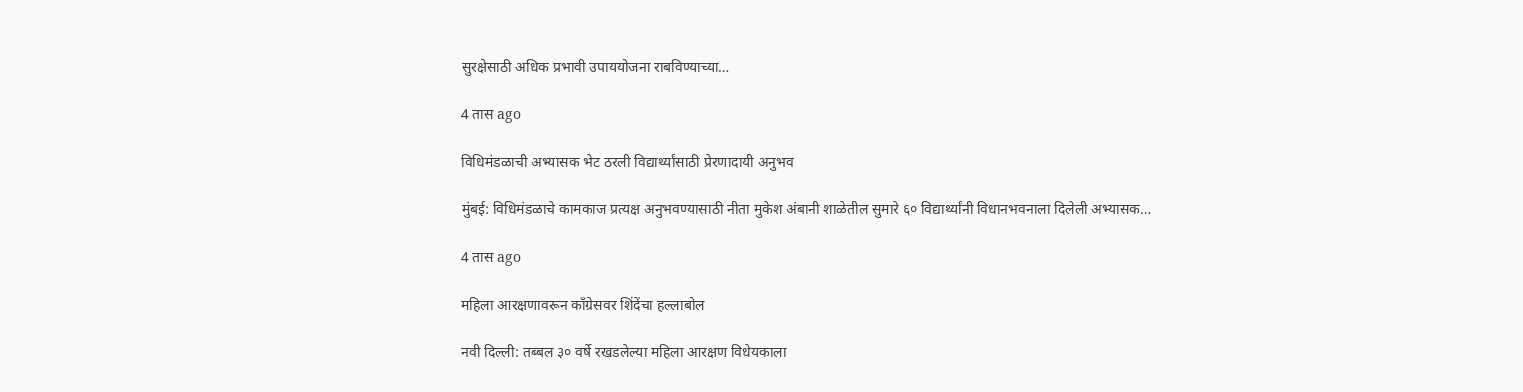सुरक्षेसाठी अधिक प्रभावी उपाययोजना राबविण्याच्या…

4 तास ago

विधिमंडळाची अभ्यासक भेट ठरली विद्यार्थ्यांसाठी प्रेरणादायी अनुभव

मुंबई: विधिमंडळाचे कामकाज प्रत्यक्ष अनुभवण्यासाठी नीता मुकेश अंबानी शाळेतील सुमारे ६० विद्यार्थ्यांनी विधानभवनाला दिलेली अभ्यासक…

4 तास ago

महिला आरक्षणावरून काँग्रेसवर शिंदेंचा हल्लाबोल

नवी दिल्ली: तब्बल ३० वर्षे रखडलेल्या महिला आरक्षण विधेयकाला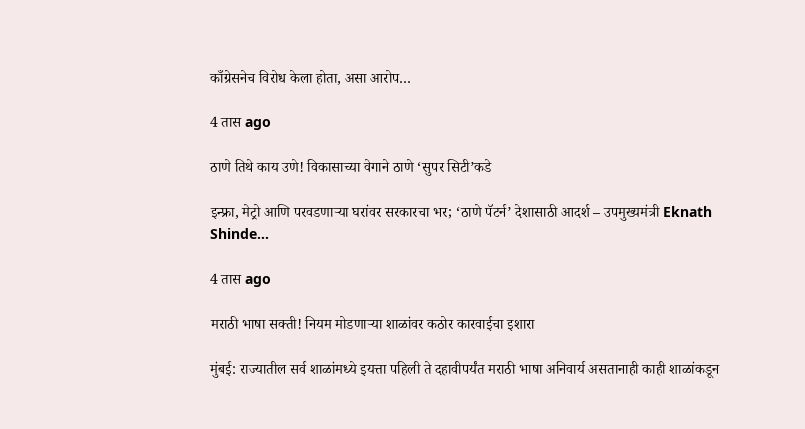काँग्रेसनेच विरोध केला होता, असा आरोप…

4 तास ago

ठाणे तिथे काय उणे! विकासाच्या वेगाने ठाणे ‘सुपर सिटी’कडे

इन्फ्रा, मेट्रो आणि परवडणाऱ्या घरांवर सरकारचा भर; ‘ठाणे पॅटर्न’ देशासाठी आदर्श – उपमुख्यमंत्री Eknath Shinde…

4 तास ago

मराठी भाषा सक्ती! नियम मोडणाऱ्या शाळांवर कठोर कारवाईचा इशारा

मुंबई: राज्यातील सर्व शाळांमध्ये इयत्ता पहिली ते दहावीपर्यंत मराठी भाषा अनिवार्य असतानाही काही शाळांकडून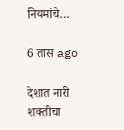नियमांचे…

6 तास ago

देशात नारी शक्तीचा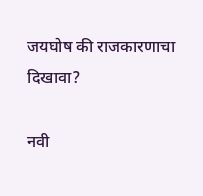जयघोष की राजकारणाचा दिखावा?

नवी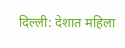दिल्ली: देशात महिला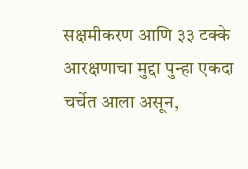सक्षमीकरण आणि ३३ टक्के आरक्षणाचा मुद्दा पुन्हा एकदा चर्चेत आला असून,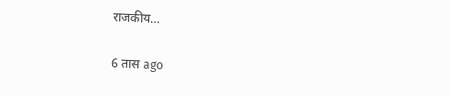राजकीय…

6 तास ago